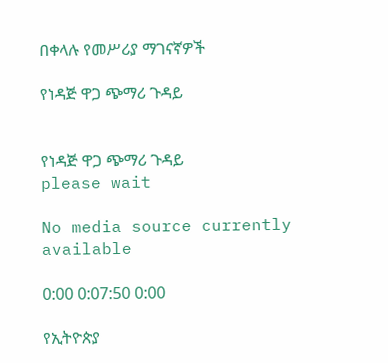በቀላሉ የመሥሪያ ማገናኛዎች

የነዳጅ ዋጋ ጭማሪ ጉዳይ


የነዳጅ ዋጋ ጭማሪ ጉዳይ
please wait

No media source currently available

0:00 0:07:50 0:00

የኢትዮጵያ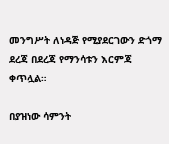መንግሥት ለነዳጅ የሚያደርገውን ድጎማ ደረጃ በደረጃ የማንሳቱን እርምጃ ቀጥሏል።

በያዝነው ሳምንት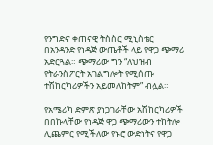የንግድና ቀጠናዊ ትስስር ሚኒስቴር በአንዳንድ የነዳጅ ውጤቶች ላይ የዋጋ ጭማሪ አድርጓል። ጭማሪው ግን “ለህዝብ የትራንስፖርት አገልግሎት የሚሰጡ ተሽከርካሪዎችን አይመለከትም” ብሏል።

የአሜሪካ ድምጽ ያነጋገራቸው አሽከርካሪዎች በበኩላቸው የነዳጅ ዋጋ ጭማሪውን ተከትሎ ሊጨምር የሚችለው የኑሮ ውድነትና የዋጋ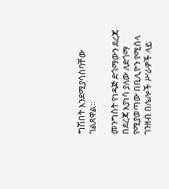ግሽበት እንደሚያሳስባቸው ገልጸዋል።

መንግስት የነዳጅ ድጎማውን ደረጃ በደረጃ እያነሳ ያለው ለድጎማ የሚያወጣው በቢሊዮን የሚሰላ ገንዘብ በሌሎች ሥራዎች ላይ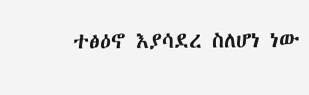ተፅዕኖ እያሳደረ ስለሆነ ነው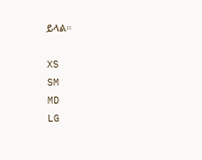ይላል።

XS
SM
MD
LG